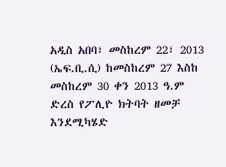አዲስ አበባ፣ መስከረም 22፣ 2013 (ኤፍ.ቢ.ሲ) ከመስከረም 27 እስከ መስከረም 30 ቀን 2013 ዓ.ም ድረስ የፖሊዮ ክትባት ዘመቻ እንደሚካሄድ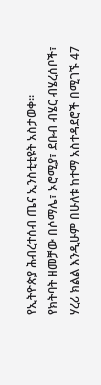የኢትዮጵያ ሕብረተሰብ ጤና ኢንስቲቲዩት አስታወቀ፡፡
የክትባት ዘመቻው በሶማሌ፣ ኦሮሚያ፣ ደቡብ ብሄር ብሄረሰቦች፣ ሃረሪ ክልል እንዲሁም በሁለቱ ከተማ አስተዳደሮች በሚገኙ 47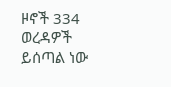ዞኖች 334 ወረዳዎች ይሰጣል ነው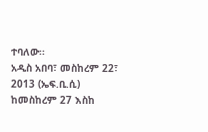ተባለው፡፡
አዲስ አበባ፣ መስከረም 22፣ 2013 (ኤፍ.ቢ.ሲ) ከመስከረም 27 እስከ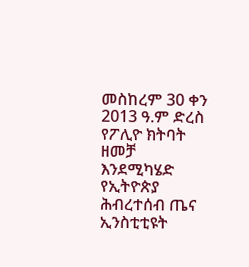መስከረም 30 ቀን 2013 ዓ.ም ድረስ የፖሊዮ ክትባት ዘመቻ እንደሚካሄድ የኢትዮጵያ ሕብረተሰብ ጤና ኢንስቲቲዩት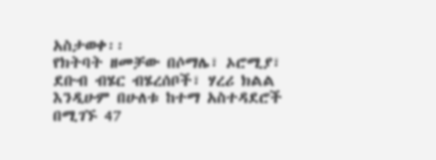አስታወቀ፡፡
የክትባት ዘመቻው በሶማሌ፣ ኦሮሚያ፣ ደቡብ ብሄር ብሄረሰቦች፣ ሃረሪ ክልል እንዲሁም በሁለቱ ከተማ አስተዳደሮች በሚገኙ 47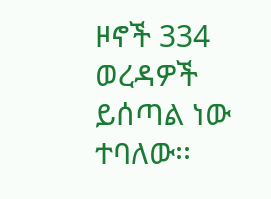ዞኖች 334 ወረዳዎች ይሰጣል ነው ተባለው፡፡